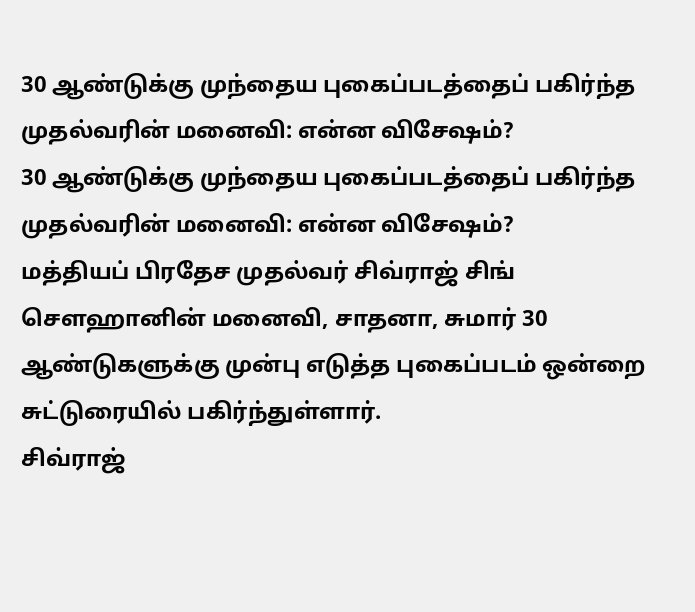30 ஆண்டுக்கு முந்தைய புகைப்படத்தைப் பகிர்ந்த முதல்வரின் மனைவி: என்ன விசேஷம்?
30 ஆண்டுக்கு முந்தைய புகைப்படத்தைப் பகிர்ந்த முதல்வரின் மனைவி: என்ன விசேஷம்?
மத்தியப் பிரதேச முதல்வர் சிவ்ராஜ் சிங் சௌஹானின் மனைவி, சாதனா, சுமார் 30 ஆண்டுகளுக்கு முன்பு எடுத்த புகைப்படம் ஒன்றை சுட்டுரையில் பகிர்ந்துள்ளார்.
சிவ்ராஜ்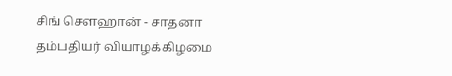சிங் சௌஹான் - சாதனா தம்பதியர் வியாழக்கிழமை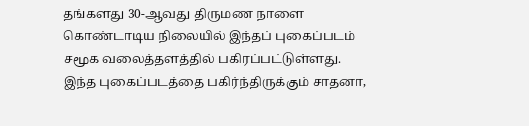தங்களது 30-ஆவது திருமண நாளை கொண்டாடிய நிலையில் இந்தப் புகைப்படம் சமூக வலைத்தளத்தில் பகிரப்பட்டுள்ளது.
இந்த புகைப்படத்தை பகிர்ந்திருக்கும் சாதனா,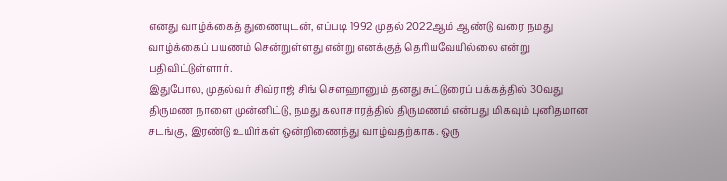எனது வாழ்க்கைத் துணையுடன், எப்படி 1992 முதல் 2022ஆம் ஆண்டு வரை நமது வாழ்க்கைப் பயணம் சென்றுள்ளது என்று எனக்குத் தெரியவேயில்லை என்று பதிவிட்டுள்ளார்.
இதுபோல, முதல்வர் சிவ்ராஜ் சிங் சௌஹானும் தனது சுட்டுரைப் பக்கத்தில் 30வது திருமண நாளை முன்னிட்டு, நமது கலாசாரத்தில் திருமணம் என்பது மிகவும் புனிதமான சடங்கு, இரண்டு உயிர்கள் ஒன்றிணைந்து வாழ்வதற்காக. ஒரு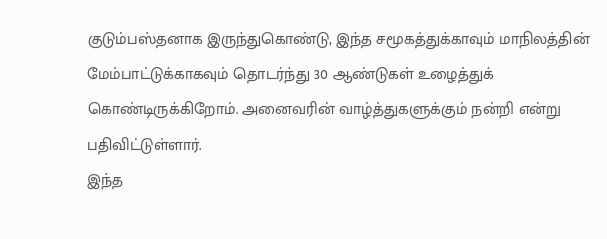குடும்பஸ்தனாக இருந்துகொண்டு, இந்த சமூகத்துக்காவும் மாநிலத்தின் மேம்பாட்டுக்காகவும் தொடர்ந்து 30 ஆண்டுகள் உழைத்துக் கொண்டிருக்கிறோம். அனைவரின் வாழ்த்துகளுக்கும் நன்றி என்று பதிவிட்டுள்ளார்.
இந்த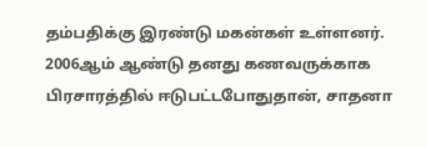தம்பதிக்கு இரண்டு மகன்கள் உள்ளனர். 2006ஆம் ஆண்டு தனது கணவருக்காக பிரசாரத்தில் ஈடுபட்டபோதுதான், சாதனா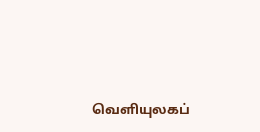வெளியுலகப்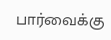பார்வைக்கு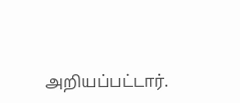அறியப்பட்டார்.